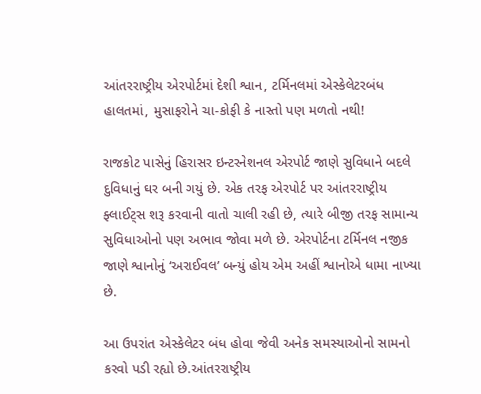આંતરરાષ્ટ્રીય એરપોર્ટમાં દેશી શ્વાન, ટર્મિનલમાં એસ્કેલેટરબંધ હાલતમાં, મુસાફરોને ચા-કોફી કે નાસ્તો પણ મળતો નથી!

રાજકોટ પાસેનું હિરાસર ઇન્ટરનેશનલ એરપોર્ટ જાણે સુવિધાને બદલે દુવિધાનું ઘર બની ગયું છે. એક તરફ એરપોર્ટ પર આંતરરાષ્ટ્રીય ફ્લાઈટ્સ શરૂ કરવાની વાતો ચાલી રહી છે, ત્યારે બીજી તરફ સામાન્ય સુવિધાઓનો પણ અભાવ જોવા મળે છે. એરપોર્ટના ટર્મિનલ નજીક જાણે શ્વાનોનું ‘અરાઈવલ’ બન્યું હોય એમ અહીં શ્વાનોએ ધામા નાખ્યા છે.

આ ઉપરાંત એસ્કેલેટર બંધ હોવા જેવી અનેક સમસ્યાઓનો સામનો કરવો પડી રહ્યો છે.આંતરરાષ્ટ્રીય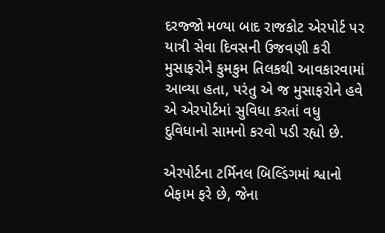દરજ્જો મળ્યા બાદ રાજકોટ એરપોર્ટ પર યાત્રી સેવા દિવસની ઉજવણી કરી મુસાફરોને કુમકુમ તિલકથી આવકારવામાં આવ્યા હતા, પરંતુ એ જ મુસાફરોને હવે એ એરપોર્ટમાં સુવિધા કરતાં વધુ દુવિધાનો સામનો કરવો પડી રહ્યો છે.

એરપોર્ટના ટર્મિનલ બિલ્ડિંગમાં શ્વાનો બેફામ ફરે છે, જેના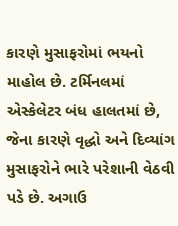કારણે મુસાફરોમાં ભયનો માહોલ છે. ટર્મિનલમાં એસ્કેલેટર બંધ હાલતમાં છે, જેના કારણે વૃદ્ધો અને દિવ્યાંગ મુસાફરોને ભારે પરેશાની વેઠવી પડે છે. અગાઉ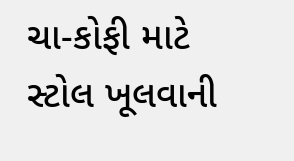ચા-કોફી માટે સ્ટોલ ખૂલવાની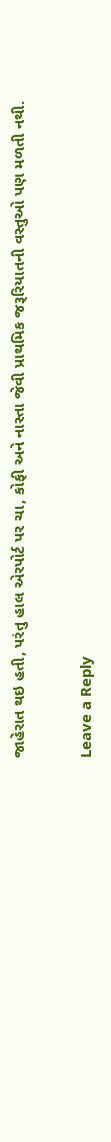જાહેરાત થઇ હતી, પરંતુ હાલ એરપોર્ટ પર ચા, કોફી અને નાસ્તા જેવી પ્રાથમિક જરૂરિયાતની વસ્તુઓ પણ મળતી નથી.

Leave a Reply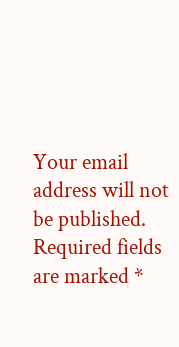Your email address will not be published. Required fields are marked *